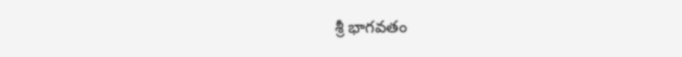శ్రీ భాగవతం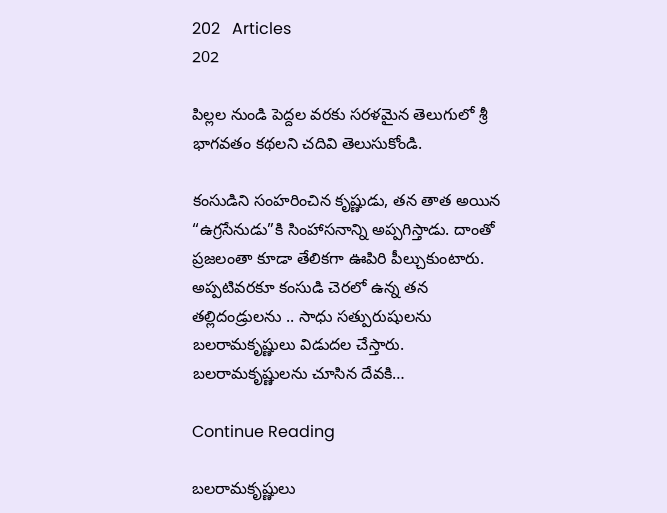202   Articles
202

పిల్లల నుండి పెద్దల వరకు సరళమైన తెలుగులో శ్రీ భాగవతం కథలని చదివి తెలుసుకోండి.

కంసుడిని సంహరించిన కృష్ణుడు, తన తాత అయిన “ఉగ్రసేనుడు”కి సింహాసనాన్ని అప్పగిస్తాడు. దాంతో ప్రజలంతా కూడా తేలికగా ఊపిరి పీల్చుకుంటారు. అప్పటివరకూ కంసుడి చెరలో ఉన్న తన తల్లిదండ్రులను .. సాధు సత్పురుషులను బలరామకృష్ణులు విడుదల చేస్తారు. బలరామకృష్ణులను చూసిన దేవకి…

Continue Reading

బలరామకృష్ణులు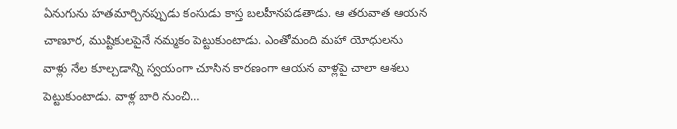ఏనుగును హతమార్చినప్పుడు కంసుడు కాస్త బలహీనపడతాడు. ఆ తరువాత ఆయన చాణూర, ముష్టికులపైనే నమ్మకం పెట్టుకుంటాడు. ఎంతోమంది మహా యోధులను వాళ్లు నేల కూల్చడాన్ని స్వయంగా చూసిన కారణంగా ఆయన వాళ్లపై చాలా ఆశలు పెట్టుకుంటాడు. వాళ్ల బారి నుంచి…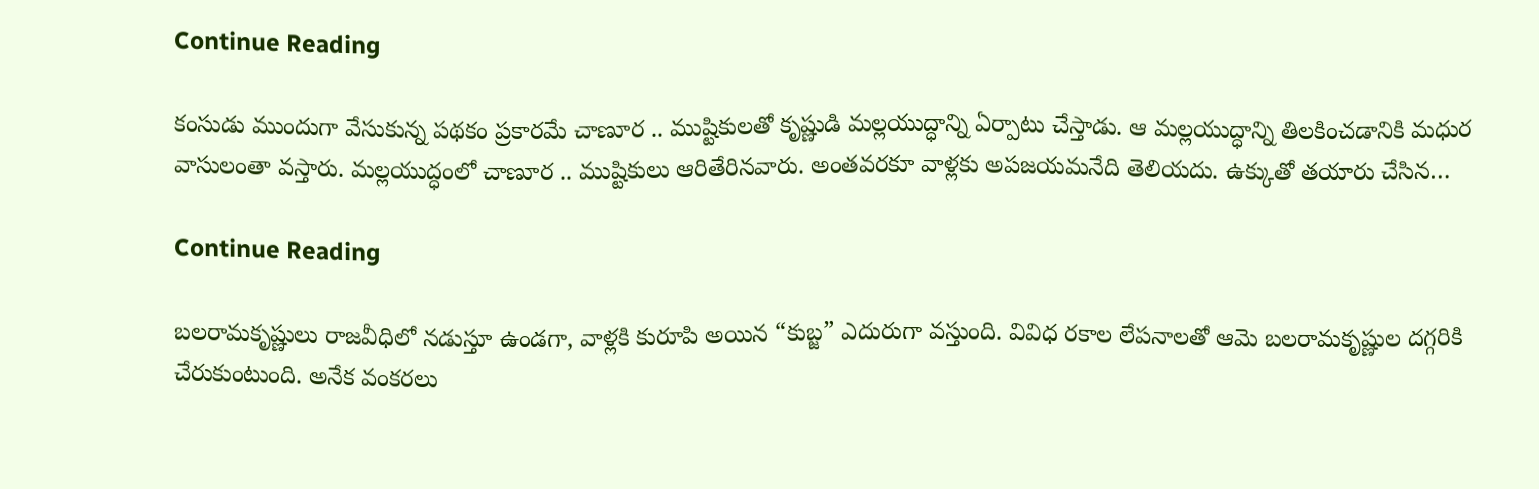Continue Reading

కంసుడు ముందుగా వేసుకున్న పథకం ప్రకారమే చాణూర .. ముష్టికులతో కృష్ణుడి మల్లయుద్ధాన్ని ఏర్పాటు చేస్తాడు. ఆ మల్లయుద్ధాన్ని తిలకించడానికి మధుర వాసులంతా వస్తారు. మల్లయుద్ధంలో చాణూర .. ముష్టికులు ఆరితేరినవారు. అంతవరకూ వాళ్లకు అపజయమనేది తెలియదు. ఉక్కుతో తయారు చేసిన…

Continue Reading

బలరామకృష్ణులు రాజవీధిలో నడుస్తూ ఉండగా, వాళ్లకి కురూపి అయిన “కుబ్జ” ఎదురుగా వస్తుంది. వివిధ రకాల లేపనాలతో ఆమె బలరామకృష్ణుల దగ్గరికి చేరుకుంటుంది. అనేక వంకరలు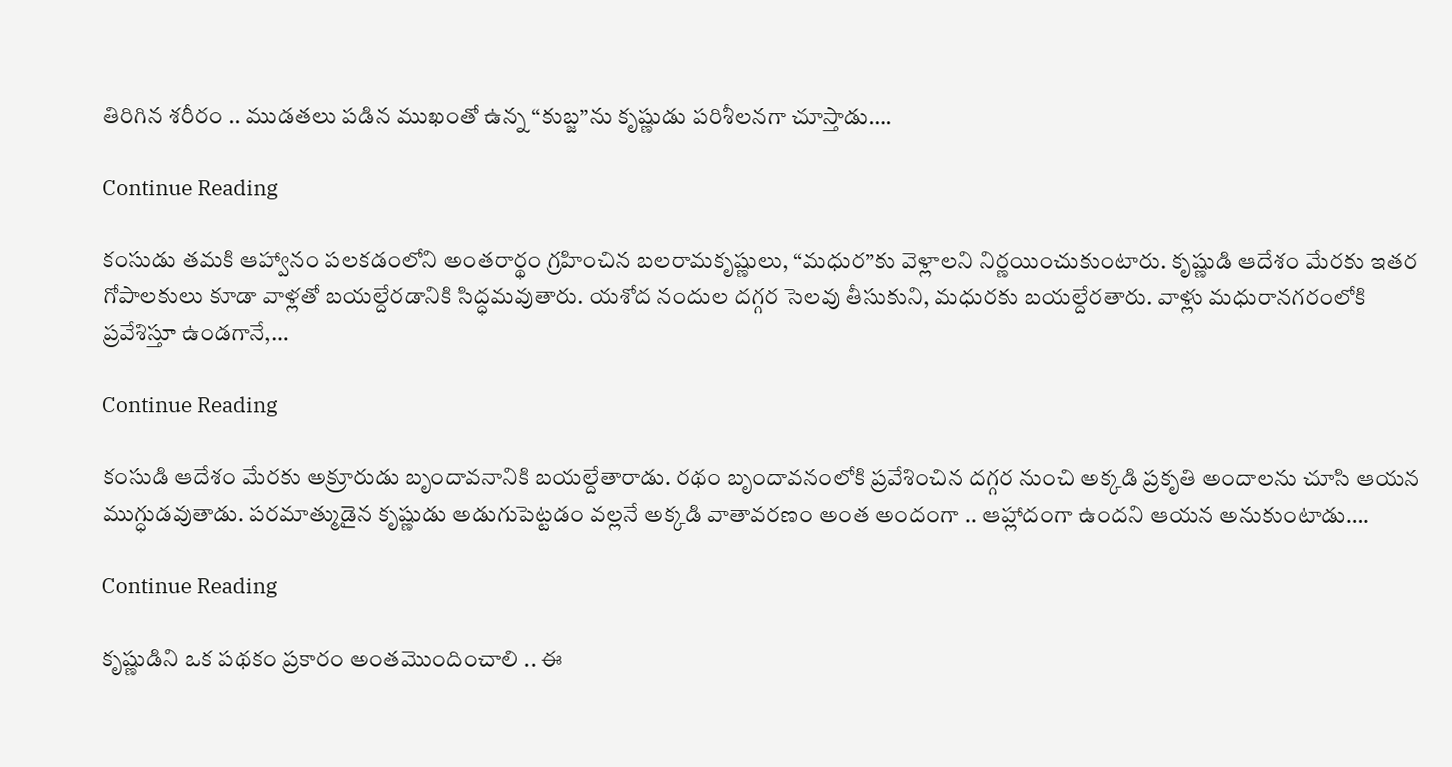తిరిగిన శరీరం .. ముడతలు పడిన ముఖంతో ఉన్న “కుబ్జ”ను కృష్ణుడు పరిశీలనగా చూస్తాడు….

Continue Reading

కంసుడు తమకి ఆహ్వానం పలకడంలోని అంతరార్థం గ్రహించిన బలరామకృష్ణులు, “మధుర”కు వెళ్లాలని నిర్ణయించుకుంటారు. కృష్ణుడి ఆదేశం మేరకు ఇతర గోపాలకులు కూడా వాళ్లతో బయల్దేరడానికి సిద్ధమవుతారు. యశోద నందుల దగ్గర సెలవు తీసుకుని, మధురకు బయల్దేరతారు. వాళ్లు మధురానగరంలోకి ప్రవేశిస్తూ ఉండగానే,…

Continue Reading

కంసుడి ఆదేశం మేరకు అక్రూరుడు బృందావనానికి బయల్దేతారాడు. రథం బృందావనంలోకి ప్రవేశించిన దగ్గర నుంచి అక్కడి ప్రకృతి అందాలను చూసి ఆయన ముగ్ధుడవుతాడు. పరమాత్ముడైన కృష్ణుడు అడుగుపెట్టడం వల్లనే అక్కడి వాతావరణం అంత అందంగా .. ఆహ్లాదంగా ఉందని ఆయన అనుకుంటాడు….

Continue Reading

కృష్ణుడిని ఒక పథకం ప్రకారం అంతమొందించాలి .. ఈ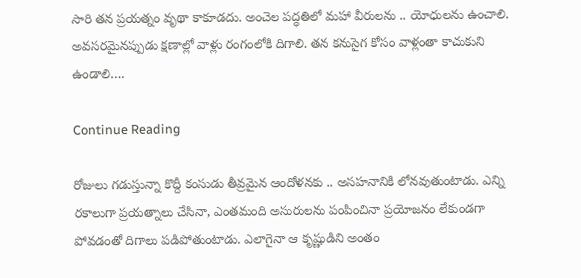సారి తన ప్రయత్నం వృథా కాకూడదు. అంచెల పద్ధతిలో మహా వీరులను .. యోధులను ఉంచాలి. అవసరమైనప్పుడు క్షణాల్లో వాళ్లు రంగంలోకి దిగాలి. తన కనుసైగ కోసం వాళ్లంతా కాచుకుని ఉండాలి….

Continue Reading

రోజులు గడుస్తున్నా కొద్దీ కంసుడు తీవ్రమైన ఆందోళనకు .. అసహనానికి లోనవుతుంటాడు. ఎన్ని రకాలుగా ప్రయత్నాలు చేసినా, ఎంతమంది అసురులను పంపించినా ప్రయోజనం లేకుండగా పోవడంతో దిగాలు పడిపోతుంటాడు. ఎలాగైనా ఆ కృష్ణుడిని అంతం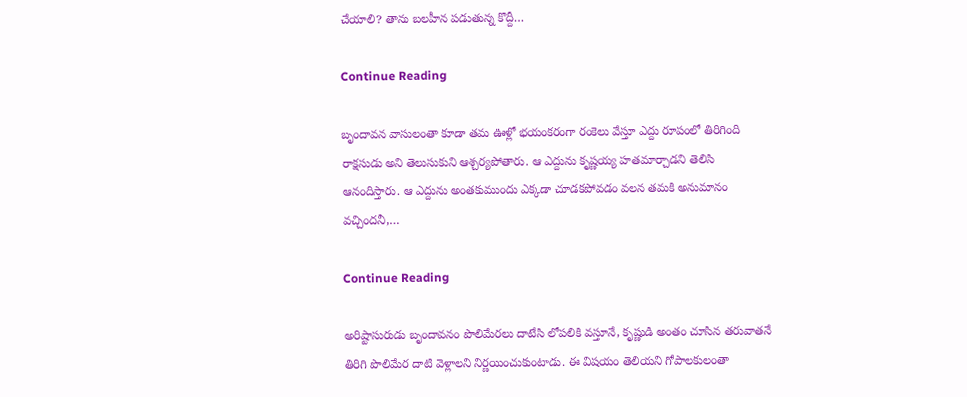చేయాలి? తాను బలహీన పడుతున్న కొద్దీ…

Continue Reading

బృందావన వాసులంతా కూడా తమ ఊళ్లో భయంకరంగా రంకెలు వేస్తూ ఎద్దు రూపంలో తిరిగింది రాక్షసుడు అని తెలుసుకుని ఆశ్చర్యపోతారు. ఆ ఎద్దును కృష్ణయ్య హతమార్చాడని తెలిసి ఆనందిస్తారు. ఆ ఎద్దును అంతకుముందు ఎక్కడా చూడకపోవడం వలన తమకి అనుమానం వచ్చిందనీ,…

Continue Reading

అరిష్టాసురుడు బృందావనం పొలిమేరలు దాటేసి లోపలికి వస్తూనే, కృష్ణుడి అంతం చూసిన తరువాతనే తిరిగి పొలిమేర దాటి వెళ్లాలని నిర్ణయించుకుంటాడు. ఈ విషయం తెలియని గోపాలకులంతా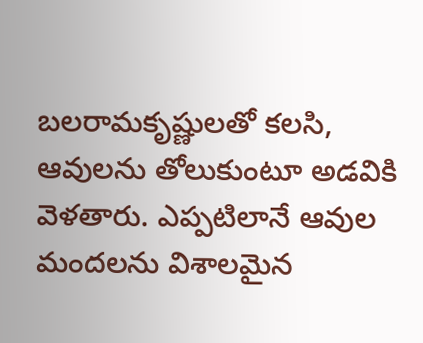బలరామకృష్ణులతో కలసి, ఆవులను తోలుకుంటూ అడవికి వెళతారు. ఎప్పటిలానే ఆవుల మందలను విశాలమైన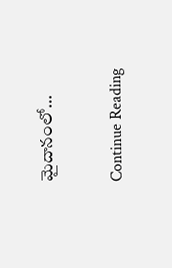మైదానంలో…

Continue Reading